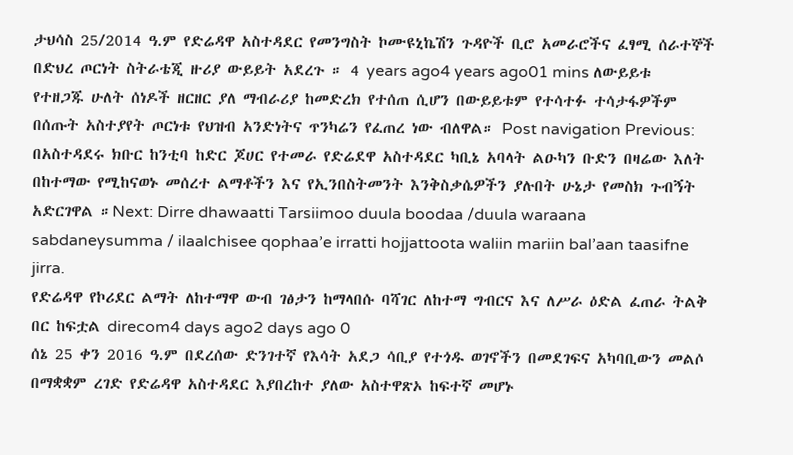ታህሳስ 25/2014 ዓ.ም የድሬዳዋ አስተዳደር የመንግስት ኮሙዩኒኬሽን ጉዳዮች ቢሮ አመራሮችና ፈፃሚ ሰራተኞች በድህረ ጦርነት ስትራቴጂ ዙሪያ ውይይት አደረጉ ። 4 years ago4 years ago01 mins ለውይይቱ የተዘጋጁ ሁለት ሰነዶች ዘርዘር ያለ ማብራሪያ ከመድረክ የተሰጠ ሲሆን በውይይቱም የተሳተፉ ተሳታፋዎችም በሰጡት አስተያየት ጦርነቱ የህዝብ አንድነትና ጥንካሬን የፈጠረ ነው ብለዋል። Post navigation Previous: በአስተዳደሩ ክቡር ከንቲባ ከድር ጆሀር የተመራ የድሬደዋ አስተዳደር ካቢኔ አባላት ልዑካን ቡድን በዛሬው እለት በከተማው የሚከናወኑ መሰረተ ልማቶችን እና የኢንበስትመንት እንቅስቃሴዎችን ያሉበት ሁኔታ የመስክ ጉብኝት አድርገዋል ።Next: Dirre dhawaatti Tarsiimoo duula boodaa /duula waraana sabdaneysumma / ilaalchisee qophaa’e irratti hojjattoota waliin mariin bal’aan taasifne jirra.
የድሬዳዋ የኮሪደር ልማት ለከተማዋ ውብ ገፅታን ከማላበሱ ባሻገር ለከተማ ግብርና እና ለሥራ ዕድል ፈጠራ ትልቅ በር ከፍቷል direcom4 days ago2 days ago 0
ሰኔ 25 ቀን 2016 ዓ.ም በደረሰው ድንገተኛ የእሳት አደጋ ሳቢያ የተጎዱ ወገኖችን በመደገፍና አካባቢውን መልሶ በማቋቋም ረገድ የድሬዳዋ አስተዳደር እያበረከተ ያለው አስተዋጽኦ ከፍተኛ መሆኑ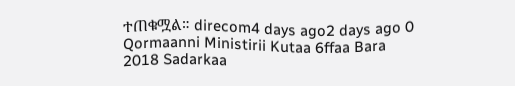ተጠቁሟል። direcom4 days ago2 days ago 0
Qormaanni Ministirii Kutaa 6ffaa Bara 2018 Sadarkaa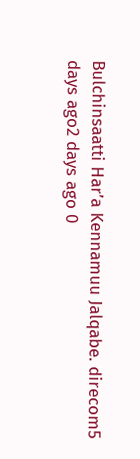Bulchinsaatti Har’a Kennamuu Jalqabe. direcom5 days ago2 days ago 0